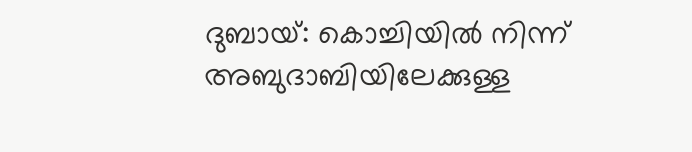ദുബായ്: കൊച്ചിയിൽ നിന്ന് അബുദാബിയിലേക്കുള്ള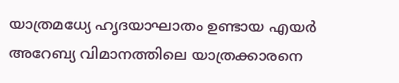യാത്രമധ്യേ ഹൃദയാഘാതം ഉണ്ടായ എയർ അറേബ്യ വിമാനത്തിലെ യാത്രക്കാരനെ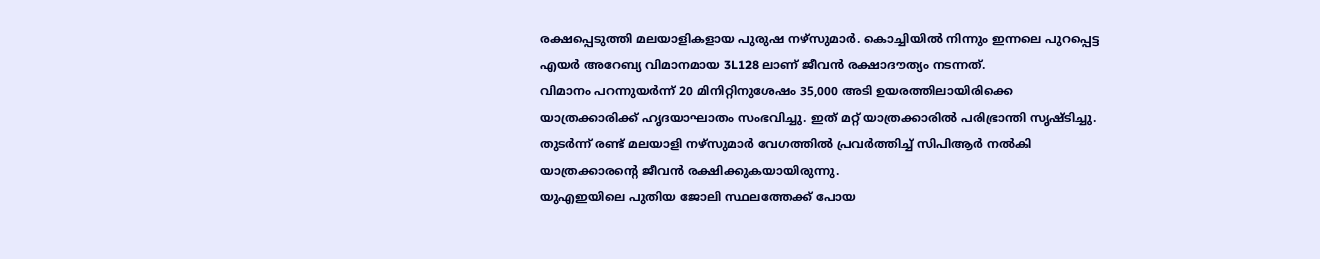രക്ഷപ്പെടുത്തി മലയാളികളായ പുരുഷ നഴ്സുമാർ. കൊച്ചിയിൽ നിന്നും ഇന്നലെ പുറപ്പെട്ട എയർ അറേബ്യ വിമാനമായ 3L128 ലാണ് ജീവൻ രക്ഷാദൗത്യം നടന്നത്.
വിമാനം പറന്നുയർന്ന് 20 മിനിറ്റിനുശേഷം 35,000 അടി ഉയരത്തിലായിരിക്കെ യാത്രക്കാരിക്ക് ഹൃദയാഘാതം സംഭവിച്ചു. ഇത് മറ്റ് യാത്രക്കാരിൽ പരിഭ്രാന്തി സൃഷ്ടിച്ചു. തുടർന്ന് രണ്ട് മലയാളി നഴ്സുമാർ വേഗത്തിൽ പ്രവർത്തിച്ച് സിപിആർ നൽകി യാത്രക്കാരന്റെ ജീവൻ രക്ഷിക്കുകയായിരുന്നു.
യുഎഇയിലെ പുതിയ ജോലി സ്ഥലത്തേക്ക് പോയ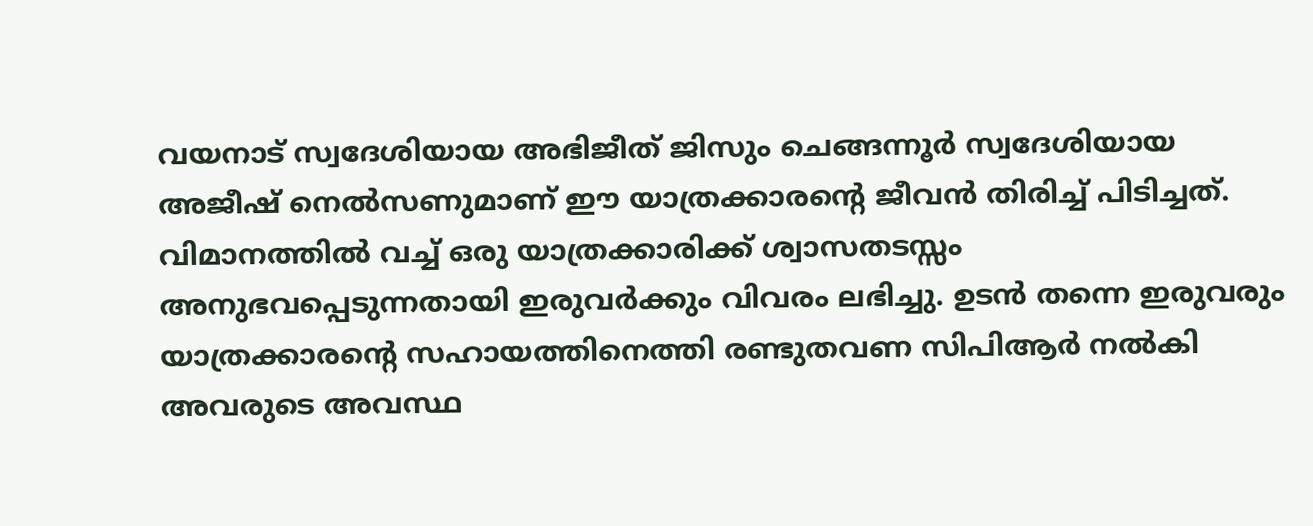വയനാട് സ്വദേശിയായ അഭിജീത് ജിസും ചെങ്ങന്നൂർ സ്വദേശിയായ അജീഷ് നെൽസണുമാണ് ഈ യാത്രക്കാരന്റെ ജീവൻ തിരിച്ച് പിടിച്ചത്. വിമാനത്തിൽ വച്ച് ഒരു യാത്രക്കാരിക്ക് ശ്വാസതടസ്സം അനുഭവപ്പെടുന്നതായി ഇരുവർക്കും വിവരം ലഭിച്ചു. ഉടൻ തന്നെ ഇരുവരും യാത്രക്കാരന്റെ സഹായത്തിനെത്തി രണ്ടുതവണ സിപിആർ നൽകി അവരുടെ അവസ്ഥ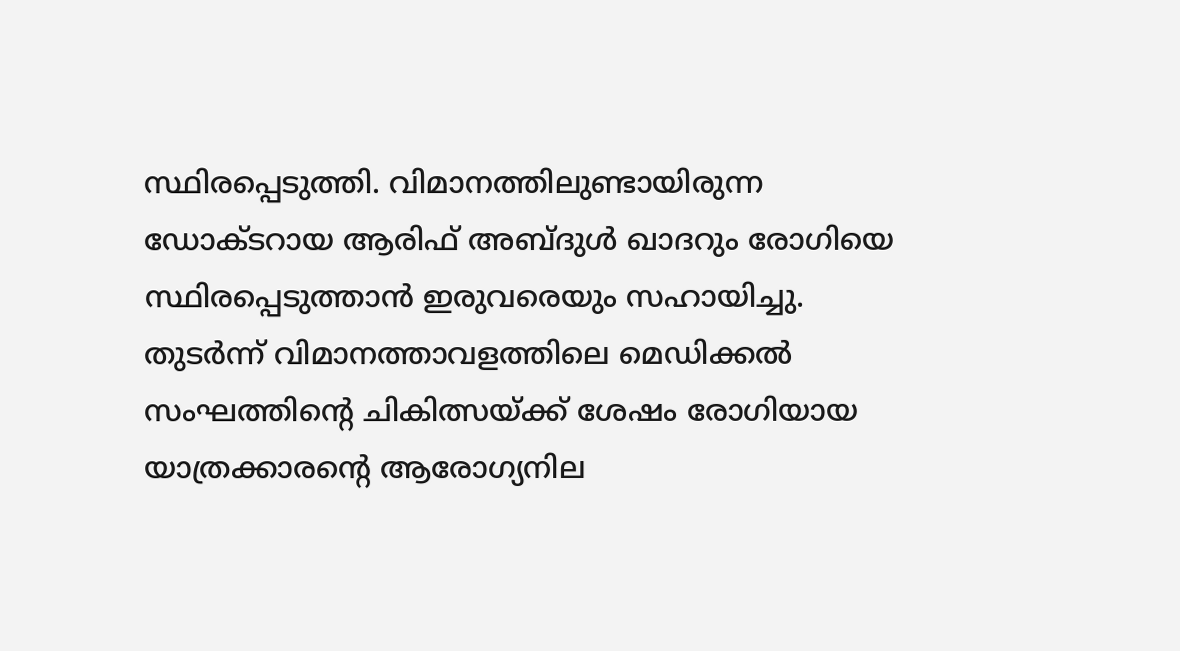സ്ഥിരപ്പെടുത്തി. വിമാനത്തിലുണ്ടായിരുന്ന ഡോക്ടറായ ആരിഫ് അബ്ദുൾ ഖാദറും രോഗിയെ സ്ഥിരപ്പെടുത്താൻ ഇരുവരെയും സഹായിച്ചു.
തുടർന്ന് വിമാനത്താവളത്തിലെ മെഡിക്കൽ സംഘത്തിന്റെ ചികിത്സയ്ക്ക് ശേഷം രോഗിയായ യാത്രക്കാരന്റെ ആരോഗ്യനില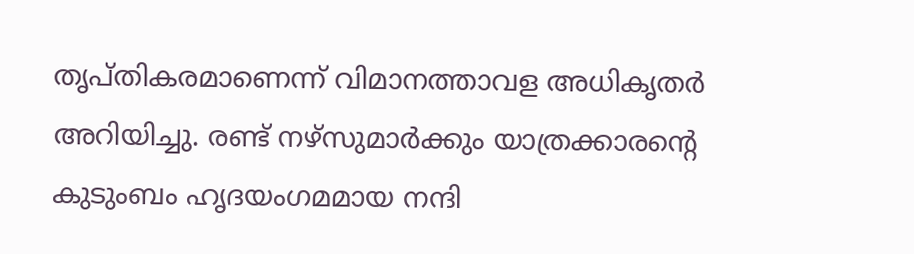തൃപ്തികരമാണെന്ന് വിമാനത്താവള അധികൃതർ അറിയിച്ചു. രണ്ട് നഴ്സുമാർക്കും യാത്രക്കാരന്റെ കുടുംബം ഹൃദയംഗമമായ നന്ദി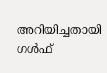അറിയിച്ചതായി ഗൾഫ്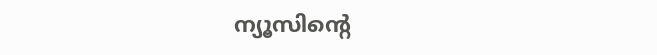ന്യൂസിന്റെ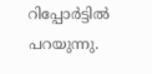റിപ്പോർട്ടിൽ പറയുന്നു.